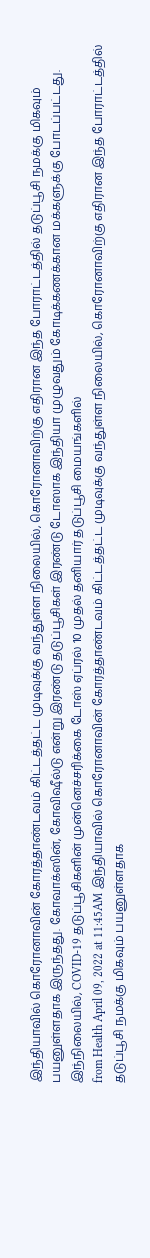இந்தியாவில் கொரோனாவின் கோரத்தாண்டவம் கிட்டத்தட்ட முடிவுக்கு வந்துள்ள நிலையில், கொரோனாவிற்கு எதிரான இந்த போராட்டத்தில் தடுப்பூசி நமக்கு மிகவும் பயனுள்ளதாக இருந்தது. கோவாக்ஸின், கோவிஷீல்டு என்று இரண்டு தடுப்பூசிகள் இரண்டு டோஸாக இந்தியா முழுவதும் கோடிக்கணக்கான மக்களுக்கு போடப்பட்டது. இந்நிலையில், COVID-19 தடுப்பூசிகளின் முன்னெச்சரிக்கை டோஸ் ஏப்ரல் 10 முதல் தனியார் தடுப்பூசி மையங்களில்
from Health April 09, 2022 at 11:45AM இந்தியாவில் கொரோனாவின் கோரத்தாண்டவம் கிட்டத்தட்ட முடிவுக்கு வந்துள்ள நிலையில், கொரோனாவிற்கு எதிரான இந்த போராட்டத்தில் தடுப்பூசி நமக்கு மிகவும் பயனுள்ளதாக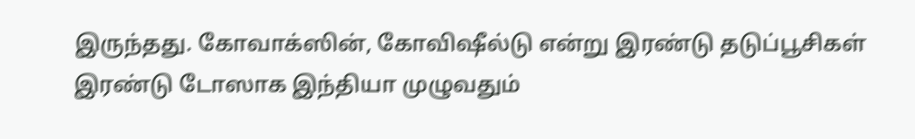இருந்தது. கோவாக்ஸின், கோவிஷீல்டு என்று இரண்டு தடுப்பூசிகள் இரண்டு டோஸாக இந்தியா முழுவதும்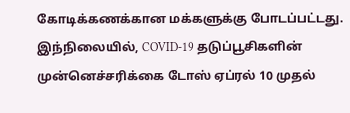கோடிக்கணக்கான மக்களுக்கு போடப்பட்டது. இந்நிலையில், COVID-19 தடுப்பூசிகளின் முன்னெச்சரிக்கை டோஸ் ஏப்ரல் 10 முதல்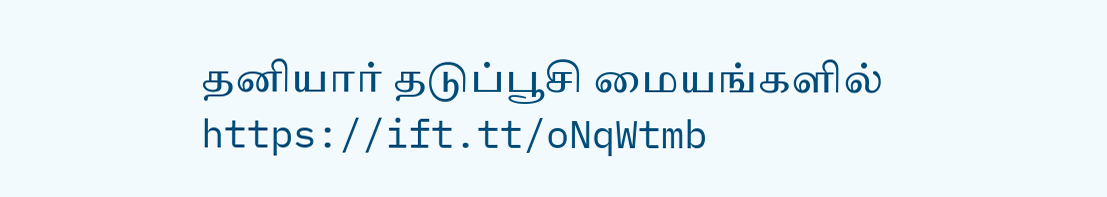தனியார் தடுப்பூசி மையங்களில் https://ift.tt/oNqWtmb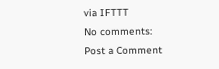via IFTTT
No comments:
Post a Comment